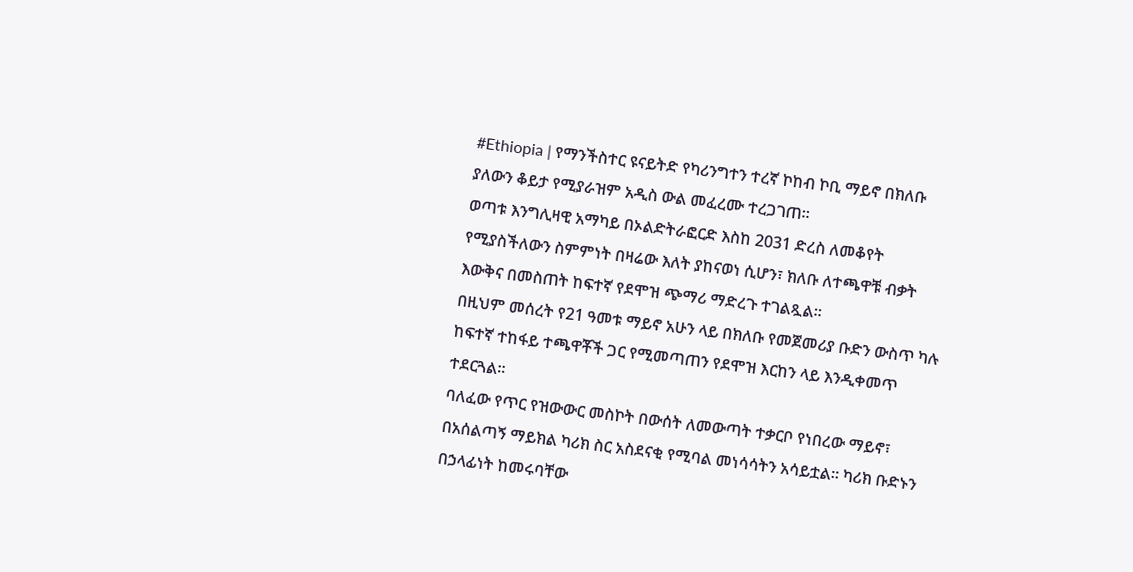#Ethiopia | የማንችስተር ዩናይትድ የካሪንግተን ተረኛ ኮከብ ኮቢ ማይኖ በክለቡ ያለውን ቆይታ የሚያራዝም አዲስ ውል መፈረሙ ተረጋገጠ።
ወጣቱ እንግሊዛዊ አማካይ በኦልድትራፎርድ እስከ 2031 ድረስ ለመቆየት የሚያስችለውን ስምምነት በዛሬው እለት ያከናወነ ሲሆን፣ ክለቡ ለተጫዋቹ ብቃት እውቅና በመስጠት ከፍተኛ የደሞዝ ጭማሪ ማድረጉ ተገልጿል።
በዚህም መሰረት የ21 ዓመቱ ማይኖ አሁን ላይ በክለቡ የመጀመሪያ ቡድን ውስጥ ካሉ ከፍተኛ ተከፋይ ተጫዋቾች ጋር የሚመጣጠን የደሞዝ እርከን ላይ እንዲቀመጥ ተደርጓል።
ባለፈው የጥር የዝውውር መስኮት በውሰት ለመውጣት ተቃርቦ የነበረው ማይኖ፣ በአሰልጣኝ ማይክል ካሪክ ስር አስደናቂ የሚባል መነሳሳትን አሳይቷል። ካሪክ ቡድኑን በኃላፊነት ከመሩባቸው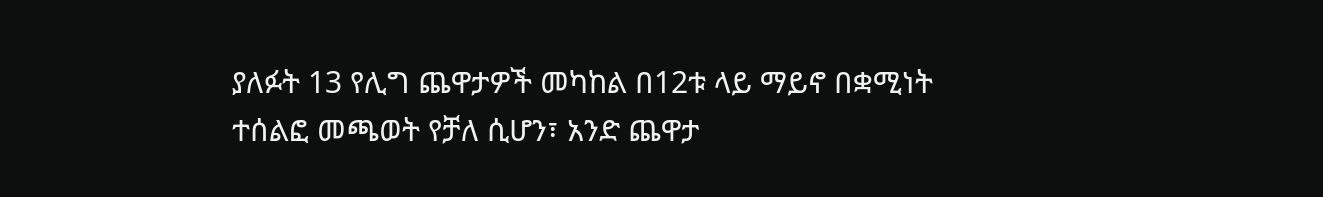ያለፉት 13 የሊግ ጨዋታዎች መካከል በ12ቱ ላይ ማይኖ በቋሚነት ተሰልፎ መጫወት የቻለ ሲሆን፣ አንድ ጨዋታ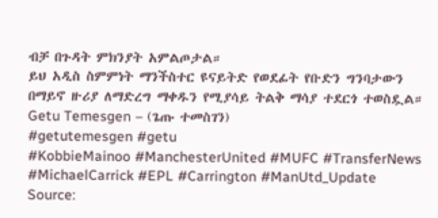ብቻ በጉዳት ምክንያት አምልጦታል።
ይህ አዲስ ስምምነት ማንችስተር ዩናይትድ የወደፊት የቡድን ግንባታውን በማይኖ ዙሪያ ለማድረግ ማቀዱን የሚያሳይ ትልቅ ማሳያ ተደርጎ ተወስዷል።
Getu Temesgen – (ጌጡ ተመስገን)
#getutemesgen #getu
#KobbieMainoo #ManchesterUnited #MUFC #TransferNews #MichaelCarrick #EPL #Carrington #ManUtd_Update
Source: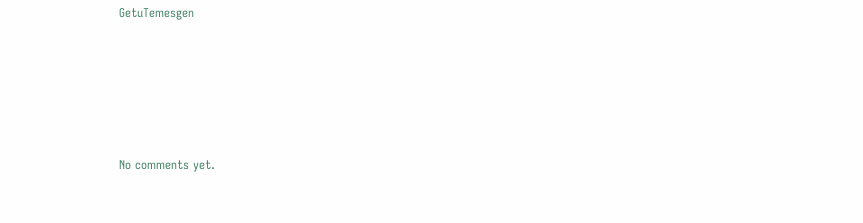GetuTemesgen









No comments yet.